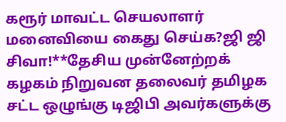கரூர் மாவட்ட செயலாளர் மனைவியை கைது செய்க?ஜி ஜி சிவா!**தேசிய முன்னேற்றக் கழகம் நிறுவன தலைவர் தமிழக சட்ட ஒழுங்கு டிஜிபி அவர்களுக்கு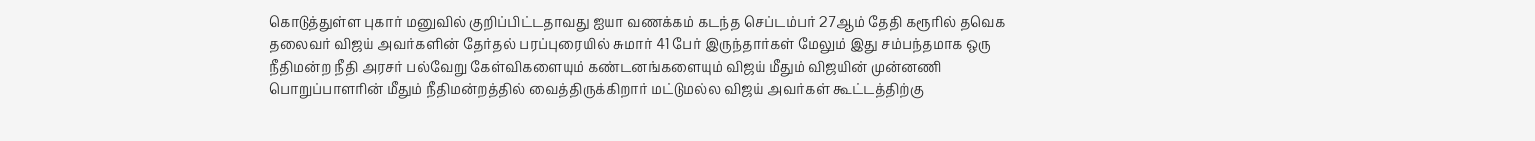கொடுத்துள்ள புகார் மனுவில் குறிப்பிட்டதாவது ஐயா வணக்கம் கடந்த செப்டம்பர் 27ஆம் தேதி கரூரில் தவெக தலைவர் விஜய் அவர்களின் தேர்தல் பரப்புரையில் சுமார் 41 பேர் இருந்தார்கள் மேலும் இது சம்பந்தமாக ஒரு நீதிமன்ற நீதி அரசர் பல்வேறு கேள்விகளையும் கண்டனங்களையும் விஜய் மீதும் விஜயின் முன்னணி பொறுப்பாளரின் மீதும் நீதிமன்றத்தில் வைத்திருக்கிறார் மட்டுமல்ல விஜய் அவர்கள் கூட்டத்திற்கு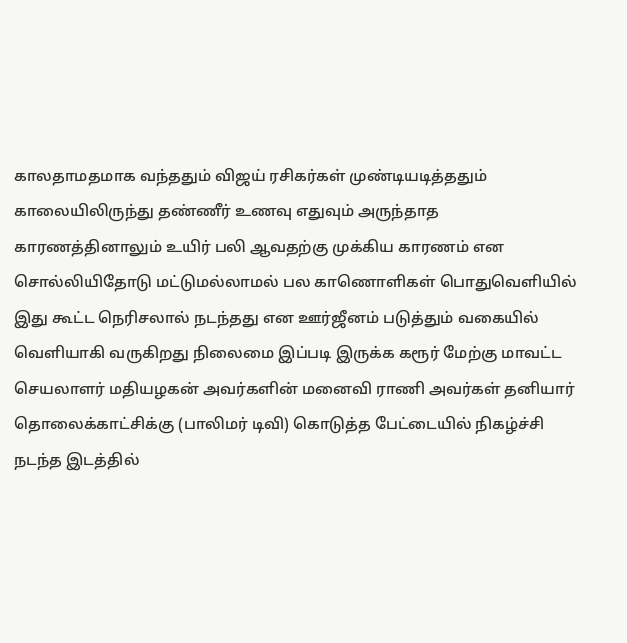காலதாமதமாக வந்ததும் விஜய் ரசிகர்கள் முண்டியடித்ததும் காலையிலிருந்து தண்ணீர் உணவு எதுவும் அருந்தாத காரணத்தினாலும் உயிர் பலி ஆவதற்கு முக்கிய காரணம் என சொல்லியிதோடு மட்டுமல்லாமல் பல காணொளிகள் பொதுவெளியில் இது கூட்ட நெரிசலால் நடந்தது என ஊர்ஜீனம் படுத்தும் வகையில் வெளியாகி வருகிறது நிலைமை இப்படி இருக்க கரூர் மேற்கு மாவட்ட செயலாளர் மதியழகன் அவர்களின் மனைவி ராணி அவர்கள் தனியார் தொலைக்காட்சிக்கு (பாலிமர் டிவி) கொடுத்த பேட்டையில் நிகழ்ச்சி நடந்த இடத்தில்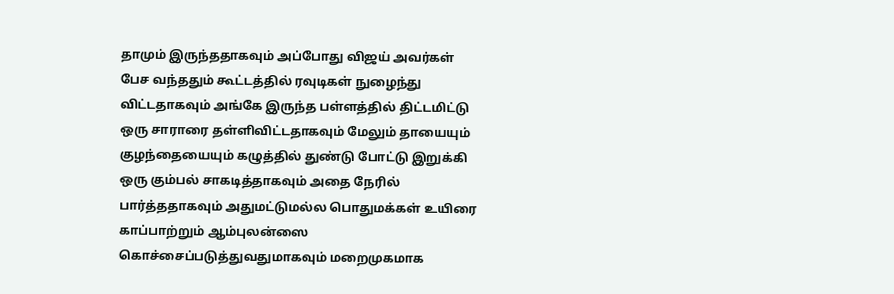தாமும் இருந்ததாகவும் அப்போது விஜய் அவர்கள் பேச வந்ததும் கூட்டத்தில் ரவுடிகள் நுழைந்து விட்டதாகவும் அங்கே இருந்த பள்ளத்தில் திட்டமிட்டு ஒரு சாராரை தள்ளிவிட்டதாகவும் மேலும் தாயையும் குழந்தையையும் கழுத்தில் துண்டு போட்டு இறுக்கி ஒரு கும்பல் சாகடித்தாகவும் அதை நேரில் பார்த்ததாகவும் அதுமட்டுமல்ல பொதுமக்கள் உயிரை காப்பாற்றும் ஆம்புலன்ஸை கொச்சைப்படுத்துவதுமாகவும் மறைமுகமாக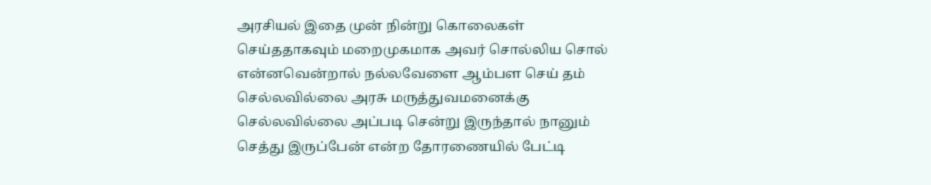அரசியல் இதை முன் நின்று கொலைகள் செய்ததாகவும் மறைமுகமாக அவர் சொல்லிய சொல் என்னவென்றால் நல்லவேளை ஆம்பள செய் தம் செல்லவில்லை அரசு மருத்துவமனைக்கு செல்லவில்லை அப்படி சென்று இருந்தால் நானும் செத்து இருப்பேன் என்ற தோரணையில் பேட்டி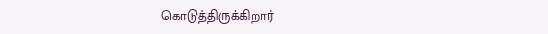கொடுத்திருக்கிறார்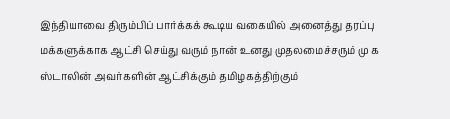இந்தியாவை திரும்பிப் பார்க்கக் கூடிய வகையில் அனைத்து தரப்பு மக்களுக்காக ஆட்சி செய்து வரும் நான் உனது முதலமைச்சரும் மு க ஸ்டாலின் அவர்களின் ஆட்சிக்கும் தமிழகத்திற்கும்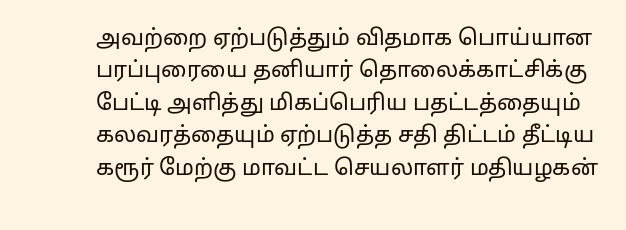அவற்றை ஏற்படுத்தும் விதமாக பொய்யான பரப்புரையை தனியார் தொலைக்காட்சிக்கு பேட்டி அளித்து மிகப்பெரிய பதட்டத்தையும் கலவரத்தையும் ஏற்படுத்த சதி திட்டம் தீட்டிய கரூர் மேற்கு மாவட்ட செயலாளர் மதியழகன்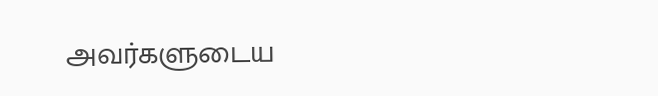அவர்களுடைய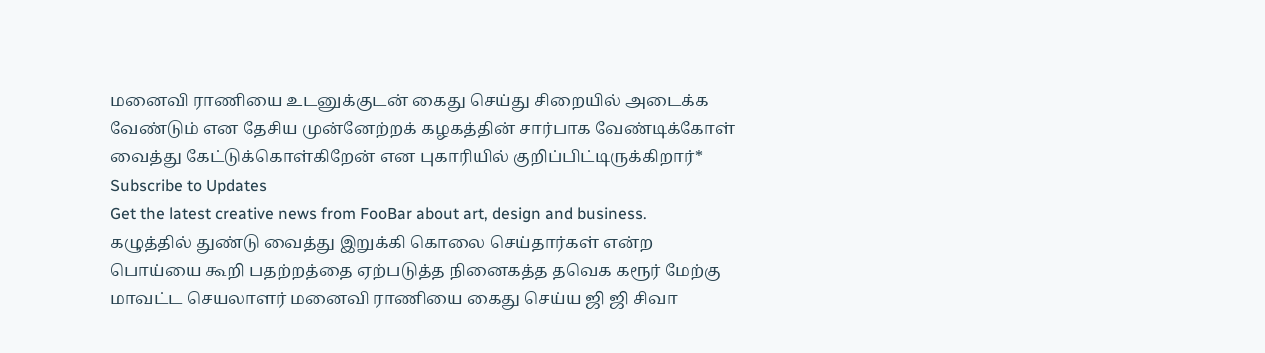மனைவி ராணியை உடனுக்குடன் கைது செய்து சிறையில் அடைக்க வேண்டும் என தேசிய முன்னேற்றக் கழகத்தின் சார்பாக வேண்டிக்கோள் வைத்து கேட்டுக்கொள்கிறேன் என புகாரியில் குறிப்பிட்டிருக்கிறார்*
Subscribe to Updates
Get the latest creative news from FooBar about art, design and business.
கழுத்தில் துண்டு வைத்து இறுக்கி கொலை செய்தார்கள் என்ற பொய்யை கூறி பதற்றத்தை ஏற்படுத்த நினைகத்த தவெக கரூர் மேற்கு மாவட்ட செயலாளர் மனைவி ராணியை கைது செய்ய ஜி ஜி சிவா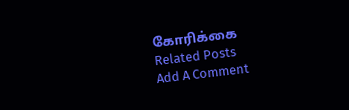கோரிக்கை
Related Posts
Add A Comment